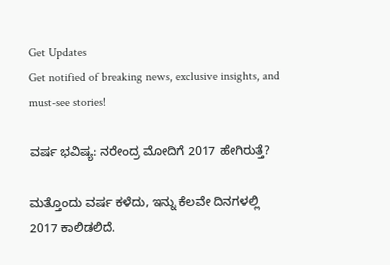Get Updates
Get notified of breaking news, exclusive insights, and must-see stories!

ವರ್ಷ ಭವಿಷ್ಯ: ನರೇಂದ್ರ ಮೋದಿಗೆ 2017 ಹೇಗಿರುತ್ತೆ?

ಮತ್ತೊಂದು ವರ್ಷ ಕಳೆದು, ಇನ್ನು ಕೆಲವೇ ದಿನಗಳಲ್ಲಿ 2017 ಕಾಲಿಡಲಿದೆ.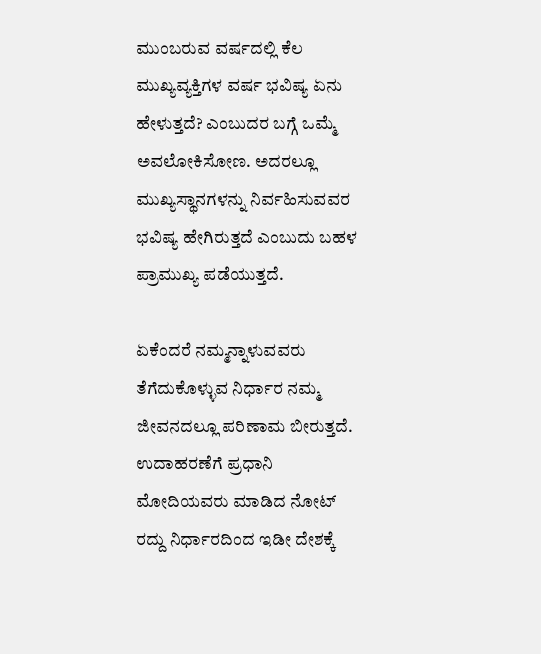ಮುಂಬರುವ ವರ್ಷದಲ್ಲಿ ಕೆಲ ಮುಖ್ಯವ್ಯಕ್ತಿಗಳ ವರ್ಷ ಭವಿಷ್ಯ ಏನು ಹೇಳುತ್ತದೆ? ಎಂಬುದರ ಬಗ್ಗೆ ಒಮ್ಮೆ ಅವಲೋಕಿಸೋಣ. ಅದರಲ್ಲೂ ಮುಖ್ಯಸ್ಥಾನಗಳನ್ನು ನಿರ್ವಹಿಸುವವರ ಭವಿಷ್ಯ ಹೇಗಿರುತ್ತದೆ ಎಂಬುದು ಬಹಳ ಪ್ರಾಮುಖ್ಯ ಪಡೆಯುತ್ತದೆ.

ಏಕೆಂದರೆ ನಮ್ಮನ್ನಾಳುವವರು ತೆಗೆದುಕೊಳ್ಳುವ ನಿರ್ಧಾರ ನಮ್ಮ ಜೀವನದಲ್ಲೂ ಪರಿಣಾಮ ಬೀರುತ್ತದೆ. ಉದಾಹರಣೆಗೆ ಪ್ರಧಾನಿ ಮೋದಿಯವರು ಮಾಡಿದ ನೋಟ್ ರದ್ದು ನಿರ್ಧಾರದಿಂದ ಇಡೀ ದೇಶಕ್ಕೆ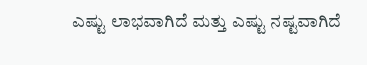ಎಷ್ಟು ಲಾಭವಾಗಿದೆ ಮತ್ತು ಎಷ್ಟು ನಷ್ಟವಾಗಿದೆ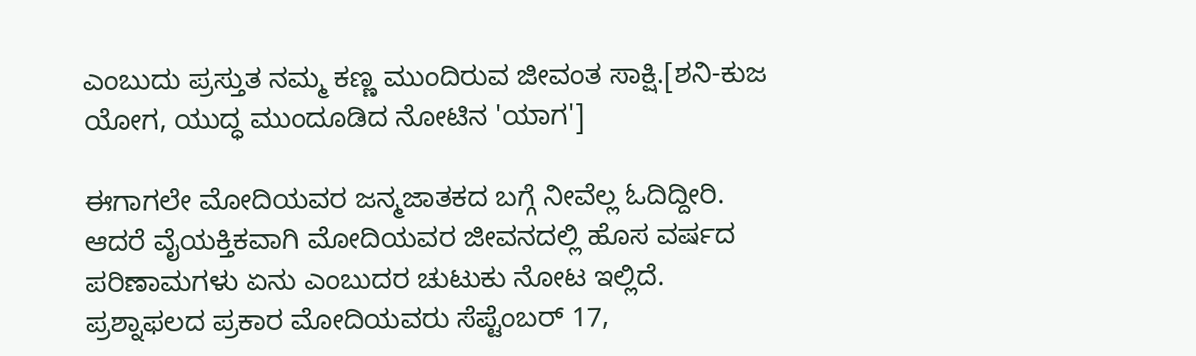ಎಂಬುದು ಪ್ರಸ್ತುತ ನಮ್ಮ ಕಣ್ಣ ಮುಂದಿರುವ ಜೀವಂತ ಸಾಕ್ಷಿ.[ಶನಿ-ಕುಜ ಯೋಗ, ಯುದ್ಧ ಮುಂದೂಡಿದ ನೋಟಿನ 'ಯಾಗ']

ಈಗಾಗಲೇ ಮೋದಿಯವರ ಜನ್ಮಜಾತಕದ ಬಗ್ಗೆ ನೀವೆಲ್ಲ ಓದಿದ್ದೀರಿ. ಆದರೆ ವೈಯಕ್ತಿಕವಾಗಿ ಮೋದಿಯವರ ಜೀವನದಲ್ಲಿ ಹೊಸ ವರ್ಷದ ಪರಿಣಾಮಗಳು ಏನು ಎಂಬುದರ ಚುಟುಕು ನೋಟ ಇಲ್ಲಿದೆ. ಪ್ರಶ್ನಾಫಲದ ಪ್ರಕಾರ ಮೋದಿಯವರು ಸೆಪ್ಟೆಂಬರ್ 17,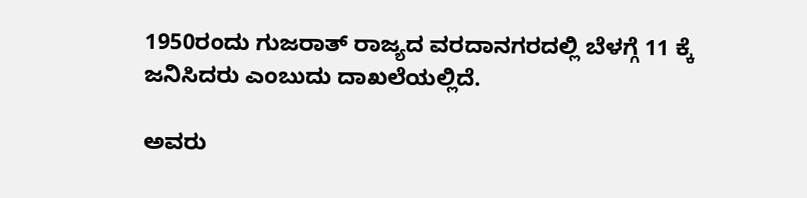1950ರಂದು ಗುಜರಾತ್ ರಾಜ್ಯದ ವರದಾನಗರದಲ್ಲಿ ಬೆಳಗ್ಗೆ 11 ಕ್ಕೆ ಜನಿಸಿದರು ಎಂಬುದು ದಾಖಲೆಯಲ್ಲಿದೆ.

ಅವರು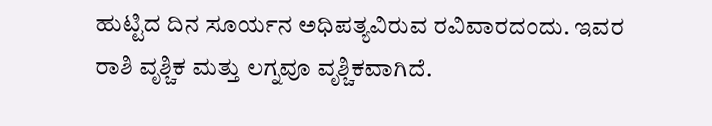ಹುಟ್ಟಿದ ದಿನ ಸೂರ್ಯನ ಅಧಿಪತ್ಯವಿರುವ ರವಿವಾರದಂದು. ಇವರ ರಾಶಿ ವೃಶ್ಚಿಕ ಮತ್ತು ಲಗ್ನವೂ ವೃಶ್ಚಿಕವಾಗಿದೆ.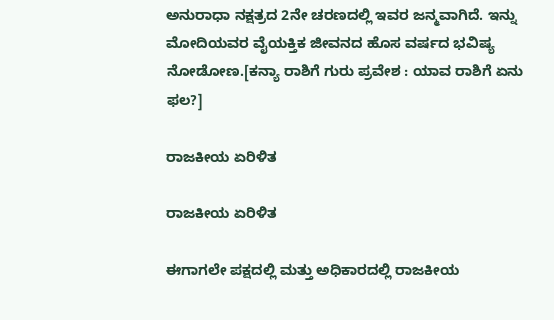ಅನುರಾಧಾ ನಕ್ಷತ್ರದ 2ನೇ ಚರಣದಲ್ಲಿ ಇವರ ಜನ್ಮವಾಗಿದೆ. ಇನ್ನು ಮೋದಿಯವರ ವೈಯಕ್ತಿಕ ಜೀವನದ ಹೊಸ ವರ್ಷದ ಭವಿಷ್ಯ ನೋಡೋಣ.[ಕನ್ಯಾ ರಾಶಿಗೆ ಗುರು ಪ್ರವೇಶ : ಯಾವ ರಾಶಿಗೆ ಏನು ಫಲ?]

ರಾಜಕೀಯ ಏರಿಳಿತ

ರಾಜಕೀಯ ಏರಿಳಿತ

ಈಗಾಗಲೇ ಪಕ್ಷದಲ್ಲಿ ಮತ್ತು ಅಧಿಕಾರದಲ್ಲಿ ರಾಜಕೀಯ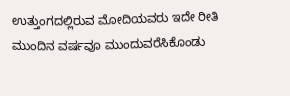ಉತ್ತುಂಗದಲ್ಲಿರುವ ಮೋದಿಯವರು ಇದೇ ರೀತಿ ಮುಂದಿನ ವರ್ಷವೂ ಮುಂದುವರೆಸಿಕೊಂಡು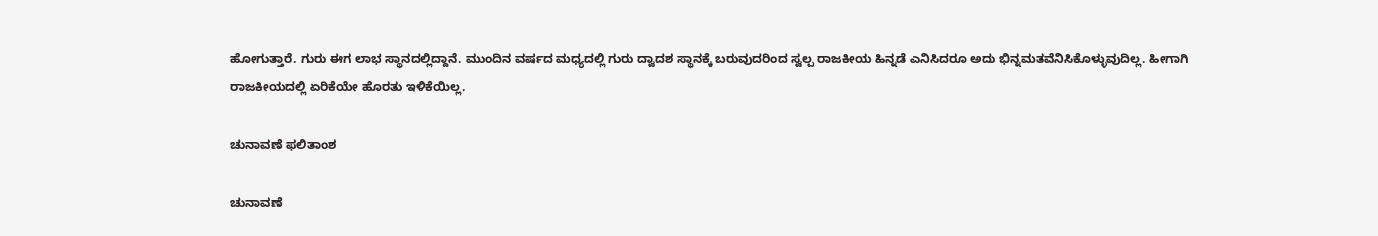ಹೋಗುತ್ತಾರೆ. ಗುರು ಈಗ ಲಾಭ ಸ್ಥಾನದಲ್ಲಿದ್ದಾನೆ. ಮುಂದಿನ ವರ್ಷದ ಮಧ್ಯದಲ್ಲಿ ಗುರು ದ್ವಾದಶ ಸ್ಥಾನಕ್ಕೆ ಬರುವುದರಿಂದ ಸ್ವಲ್ಪ ರಾಜಕೀಯ ಹಿನ್ನಡೆ ಎನಿಸಿದರೂ ಅದು ಭಿನ್ನಮತವೆನಿಸಿಕೊಳ್ಳುವುದಿಲ್ಲ. ಹೀಗಾಗಿ ರಾಜಕೀಯದಲ್ಲಿ ಏರಿಕೆಯೇ ಹೊರತು ಇಳಿಕೆಯಿಲ್ಲ.

ಚುನಾವಣೆ ಫಲಿತಾಂಶ

ಚುನಾವಣೆ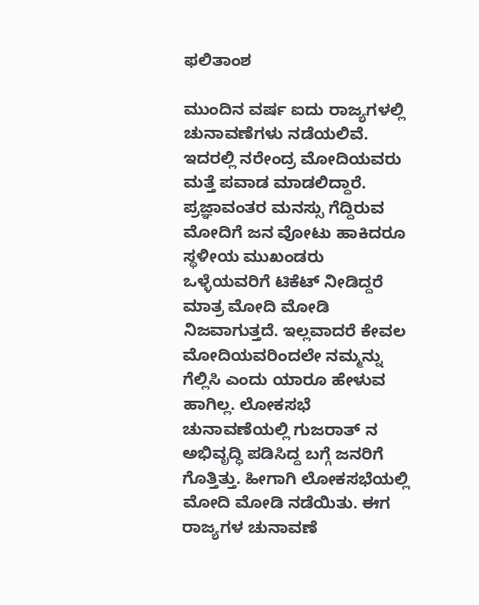ಫಲಿತಾಂಶ

ಮುಂದಿನ ವರ್ಷ ಐದು ರಾಜ್ಯಗಳಲ್ಲಿ ಚುನಾವಣೆಗಳು ನಡೆಯಲಿವೆ. ಇದರಲ್ಲಿ ನರೇಂದ್ರ ಮೋದಿಯವರು ಮತ್ತೆ ಪವಾಡ ಮಾಡಲಿದ್ದಾರೆ. ಪ್ರಜ್ಞಾವಂತರ ಮನಸ್ಸು ಗೆದ್ದಿರುವ ಮೋದಿಗೆ ಜನ ವೋಟು ಹಾಕಿದರೂ ಸ್ಥಳೀಯ ಮುಖಂಡರು ಒಳ್ಳೆಯವರಿಗೆ ಟಿಕೆಟ್ ನೀಡಿದ್ದರೆ ಮಾತ್ರ ಮೋದಿ ಮೋಡಿ ನಿಜವಾಗುತ್ತದೆ. ಇಲ್ಲವಾದರೆ ಕೇವಲ ಮೋದಿಯವರಿಂದಲೇ ನಮ್ಮನ್ನು ಗೆಲ್ಲಿಸಿ ಎಂದು ಯಾರೂ ಹೇಳುವ ಹಾಗಿಲ್ಲ. ಲೋಕಸಭೆ ಚುನಾವಣೆಯಲ್ಲಿ ಗುಜರಾತ್ ನ ಅಭಿವೃದ್ಧಿ ಪಡಿಸಿದ್ದ ಬಗ್ಗೆ ಜನರಿಗೆ ಗೊತ್ತಿತ್ತು. ಹೀಗಾಗಿ ಲೋಕಸಭೆಯಲ್ಲಿ ಮೋದಿ ಮೋಡಿ ನಡೆಯಿತು. ಈಗ ರಾಜ್ಯಗಳ ಚುನಾವಣೆ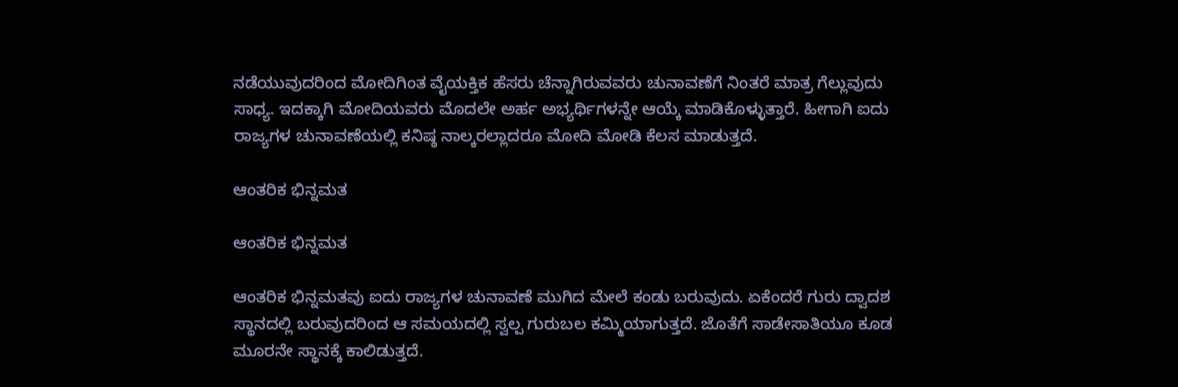ನಡೆಯುವುದರಿಂದ ಮೋದಿಗಿಂತ ವೈಯಕ್ತಿಕ ಹೆಸರು ಚೆನ್ನಾಗಿರುವವರು ಚುನಾವಣೆಗೆ ನಿಂತರೆ ಮಾತ್ರ ಗೆಲ್ಲುವುದು ಸಾಧ್ಯ. ಇದಕ್ಕಾಗಿ ಮೋದಿಯವರು ಮೊದಲೇ ಅರ್ಹ ಅಭ್ಯರ್ಥಿಗಳನ್ನೇ ಆಯ್ಕೆ ಮಾಡಿಕೊಳ್ಳುತ್ತಾರೆ. ಹೀಗಾಗಿ ಐದು ರಾಜ್ಯಗಳ ಚುನಾವಣೆಯಲ್ಲಿ ಕನಿಷ್ಠ ನಾಲ್ಕರಲ್ಲಾದರೂ ಮೋದಿ ಮೋಡಿ ಕೆಲಸ ಮಾಡುತ್ತದೆ.

ಆಂತರಿಕ ಭಿನ್ನಮತ

ಆಂತರಿಕ ಭಿನ್ನಮತ

ಆಂತರಿಕ ಭಿನ್ನಮತವು ಐದು ರಾಜ್ಯಗಳ ಚುನಾವಣೆ ಮುಗಿದ ಮೇಲೆ ಕಂಡು ಬರುವುದು. ಏಕೆಂದರೆ ಗುರು ದ್ವಾದಶ ಸ್ಥಾನದಲ್ಲಿ ಬರುವುದರಿಂದ ಆ ಸಮಯದಲ್ಲಿ ಸ್ವಲ್ಪ ಗುರುಬಲ ಕಮ್ಮಿಯಾಗುತ್ತದೆ. ಜೊತೆಗೆ ಸಾಡೇಸಾತಿಯೂ ಕೂಡ ಮೂರನೇ ಸ್ಥಾನಕ್ಕೆ ಕಾಲಿಡುತ್ತದೆ.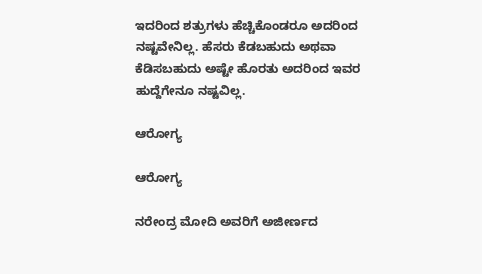ಇದರಿಂದ ಶತ್ರುಗಳು ಹೆಚ್ಚಿಕೊಂಡರೂ ಅದರಿಂದ ನಷ್ಟವೇನಿಲ್ಲ. ಹೆಸರು ಕೆಡಬಹುದು ಅಥವಾ ಕೆಡಿಸಬಹುದು ಅಷ್ಟೇ ಹೊರತು ಅದರಿಂದ ಇವರ ಹುದ್ದೆಗೇನೂ ನಷ್ಟವಿಲ್ಲ.

ಆರೋಗ್ಯ

ಆರೋಗ್ಯ

ನರೇಂದ್ರ ಮೋದಿ ಅವರಿಗೆ ಅಜೀರ್ಣದ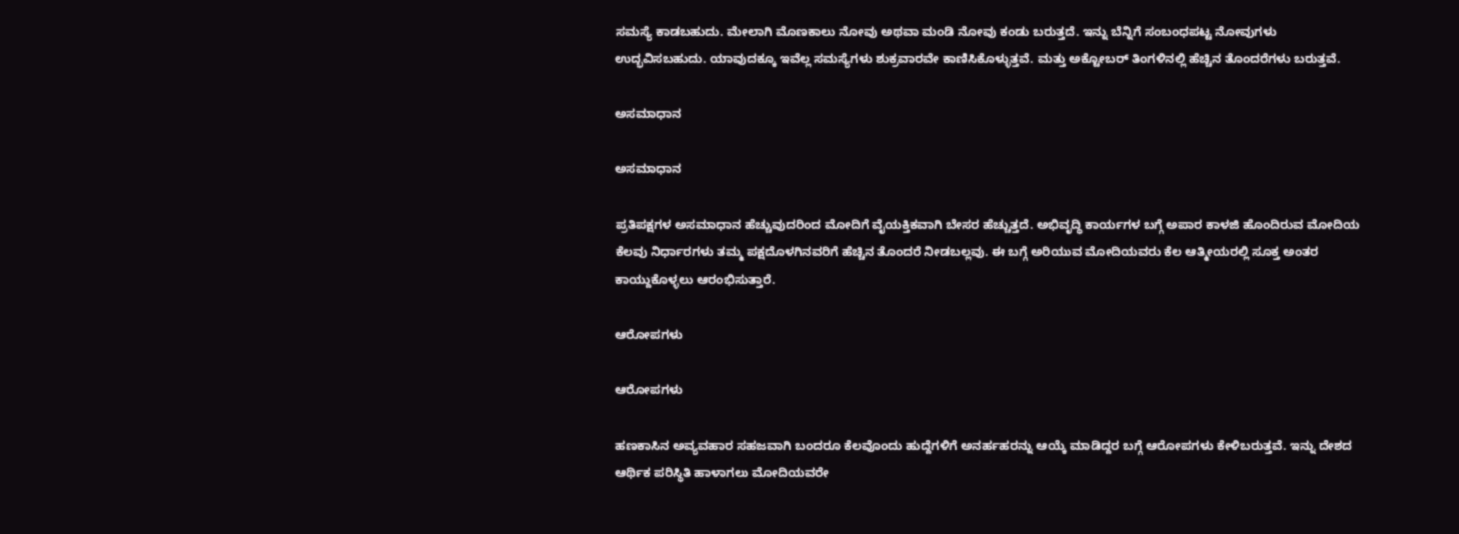ಸಮಸ್ಯೆ ಕಾಡಬಹುದು. ಮೇಲಾಗಿ ಮೊಣಕಾಲು ನೋವು ಅಥವಾ ಮಂಡಿ ನೋವು ಕಂಡು ಬರುತ್ತದೆ. ಇನ್ನು ಬೆನ್ನಿಗೆ ಸಂಬಂಧಪಟ್ಟ ನೋವುಗಳು ಉದ್ಭವಿಸಬಹುದು. ಯಾವುದಕ್ಕೂ ಇವೆಲ್ಲ ಸಮಸ್ಯೆಗಳು ಶುಕ್ರವಾರವೇ ಕಾಣಿಸಿಕೊಳ್ಳುತ್ತವೆ. ಮತ್ತು ಅಕ್ಟೋಬರ್ ತಿಂಗಳಿನಲ್ಲಿ ಹೆಚ್ಚಿನ ತೊಂದರೆಗಳು ಬರುತ್ತವೆ.

ಅಸಮಾಧಾನ

ಅಸಮಾಧಾನ

ಪ್ರತಿಪಕ್ಷಗಳ ಅಸಮಾಧಾನ ಹೆಚ್ಚುವುದರಿಂದ ಮೋದಿಗೆ ವೈಯಕ್ತಿಕವಾಗಿ ಬೇಸರ ಹೆಚ್ಚುತ್ತದೆ. ಅಭಿವೃದ್ಧಿ ಕಾರ್ಯಗಳ ಬಗ್ಗೆ ಅಪಾರ ಕಾಳಜಿ ಹೊಂದಿರುವ ಮೋದಿಯ ಕೆಲವು ನಿರ್ಧಾರಗಳು ತಮ್ಮ ಪಕ್ಷದೊಳಗಿನವರಿಗೆ ಹೆಚ್ಚಿನ ತೊಂದರೆ ನೀಡಬಲ್ಲವು. ಈ ಬಗ್ಗೆ ಅರಿಯುವ ಮೋದಿಯವರು ಕೆಲ ಆತ್ಮೀಯರಲ್ಲಿ ಸೂಕ್ತ ಅಂತರ ಕಾಯ್ದುಕೊಳ್ಳಲು ಆರಂಭಿಸುತ್ತಾರೆ.

ಆರೋಪಗಳು

ಆರೋಪಗಳು

ಹಣಕಾಸಿನ ಅವ್ಯವಹಾರ ಸಹಜವಾಗಿ ಬಂದರೂ ಕೆಲವೊಂದು ಹುದ್ದೆಗಳಿಗೆ ಅನರ್ಹಹರನ್ನು ಆಯ್ಕೆ ಮಾಡಿದ್ದರ ಬಗ್ಗೆ ಆರೋಪಗಳು ಕೇಳಿಬರುತ್ತವೆ. ಇನ್ನು ದೇಶದ ಆರ್ಥಿಕ ಪರಿಸ್ಥಿತಿ ಹಾಳಾಗಲು ಮೋದಿಯವರೇ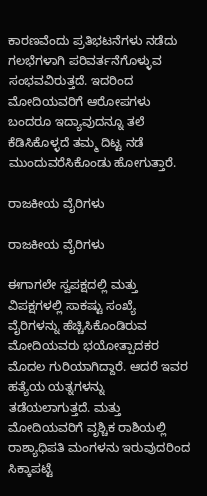ಕಾರಣವೆಂದು ಪ್ರತಿಭಟನೆಗಳು ನಡೆದು ಗಲಭೆಗಳಾಗಿ ಪರಿವರ್ತನೆಗೊಳ್ಳುವ ಸಂಭವವಿರುತ್ತದೆ. ಇದರಿಂದ ಮೋದಿಯವರಿಗೆ ಆರೋಪಗಳು ಬಂದರೂ ಇದ್ಯಾವುದನ್ನೂ ತಲೆ ಕೆಡಿಸಿಕೊಳ್ಳದೆ ತಮ್ಮ ದಿಟ್ಟ ನಡೆ ಮುಂದುವರೆಸಿಕೊಂಡು ಹೋಗುತ್ತಾರೆ.

ರಾಜಕೀಯ ವೈರಿಗಳು

ರಾಜಕೀಯ ವೈರಿಗಳು

ಈಗಾಗಲೇ ಸ್ವಪಕ್ಷದಲ್ಲಿ ಮತ್ತು ವಿಪಕ್ಷಗಳಲ್ಲಿ ಸಾಕಷ್ಟು ಸಂಖ್ಯೆ ವೈರಿಗಳನ್ನು ಹೆಚ್ಚಿಸಿಕೊಂಡಿರುವ ಮೋದಿಯವರು ಭಯೋತ್ಪಾದಕರ ಮೊದಲ ಗುರಿಯಾಗಿದ್ದಾರೆ. ಆದರೆ ಇವರ ಹತ್ಯೆಯ ಯತ್ನಗಳನ್ನು ತಡೆಯಲಾಗುತ್ತದೆ. ಮತ್ತು ಮೋದಿಯವರಿಗೆ ವೃಶ್ಚಿಕ ರಾಶಿಯಲ್ಲಿ ರಾಶ್ಯಾಧಿಪತಿ ಮಂಗಳನು ಇರುವುದರಿಂದ ಸಿಕ್ಕಾಪಟ್ಟೆ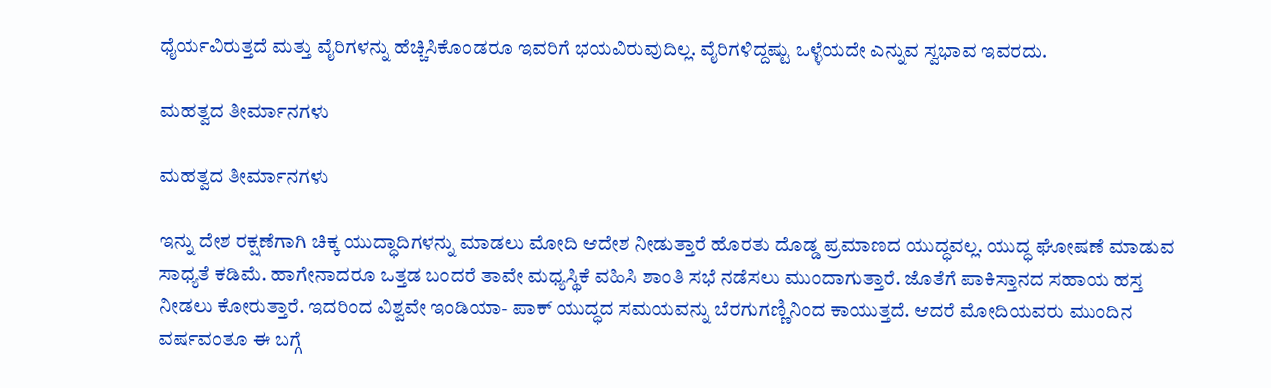ಧೈರ್ಯವಿರುತ್ತದೆ ಮತ್ತು ವೈರಿಗಳನ್ನು ಹೆಚ್ಚಿಸಿಕೊಂಡರೂ ಇವರಿಗೆ ಭಯವಿರುವುದಿಲ್ಲ. ವೈರಿಗಳಿದ್ದಷ್ಟು ಒಳ್ಳೆಯದೇ ಎನ್ನುವ ಸ್ವಭಾವ ಇವರದು.

ಮಹತ್ವದ ತೀರ್ಮಾನಗಳು

ಮಹತ್ವದ ತೀರ್ಮಾನಗಳು

ಇನ್ನು ದೇಶ ರಕ್ಷಣೆಗಾಗಿ ಚಿಕ್ಕ ಯುದ್ಧಾದಿಗಳನ್ನು ಮಾಡಲು ಮೋದಿ ಆದೇಶ ನೀಡುತ್ತಾರೆ ಹೊರತು ದೊಡ್ಡ ಪ್ರಮಾಣದ ಯುದ್ಧವಲ್ಲ. ಯುದ್ಧ ಘೋಷಣೆ ಮಾಡುವ ಸಾಧ್ಯತೆ ಕಡಿಮೆ. ಹಾಗೇನಾದರೂ ಒತ್ತಡ ಬಂದರೆ ತಾವೇ ಮಧ್ಯಸ್ಥಿಕೆ ವಹಿಸಿ ಶಾಂತಿ ಸಭೆ ನಡೆಸಲು ಮುಂದಾಗುತ್ತಾರೆ. ಜೊತೆಗೆ ಪಾಕಿಸ್ತಾನದ ಸಹಾಯ ಹಸ್ತ ನೀಡಲು ಕೋರುತ್ತಾರೆ. ಇದರಿಂದ ವಿಶ್ವವೇ ಇಂಡಿಯಾ- ಪಾಕ್ ಯುದ್ಧದ ಸಮಯವನ್ನು ಬೆರಗುಗಣ್ಣಿನಿಂದ ಕಾಯುತ್ತದೆ. ಆದರೆ ಮೋದಿಯವರು ಮುಂದಿನ ವರ್ಷವಂತೂ ಈ ಬಗ್ಗೆ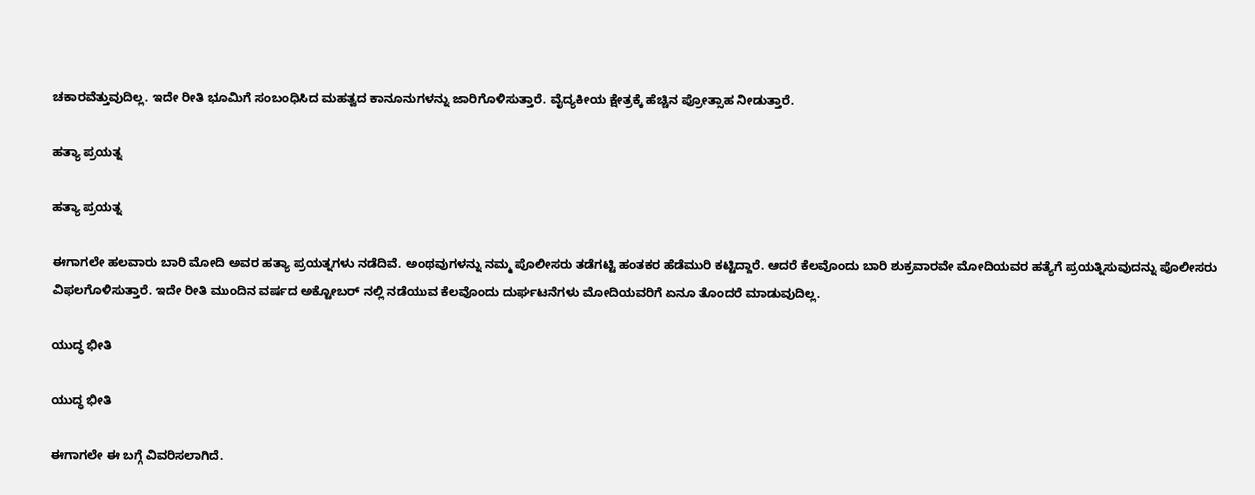ಚಕಾರವೆತ್ತುವುದಿಲ್ಲ. ಇದೇ ರೀತಿ ಭೂಮಿಗೆ ಸಂಬಂಧಿಸಿದ ಮಹತ್ವದ ಕಾನೂನುಗಳನ್ನು ಜಾರಿಗೊಳಿಸುತ್ತಾರೆ. ವೈದ್ಯಕೀಯ ಕ್ಷೇತ್ರಕ್ಕೆ ಹೆಚ್ಚಿನ ಪ್ರೋತ್ಸಾಹ ನೀಡುತ್ತಾರೆ.

ಹತ್ಯಾ ಪ್ರಯತ್ನ

ಹತ್ಯಾ ಪ್ರಯತ್ನ

ಈಗಾಗಲೇ ಹಲವಾರು ಬಾರಿ ಮೋದಿ ಅವರ ಹತ್ಯಾ ಪ್ರಯತ್ನಗಳು ನಡೆದಿವೆ. ಅಂಥವುಗಳನ್ನು ನಮ್ಮ ಪೊಲೀಸರು ತಡೆಗಟ್ಟಿ ಹಂತಕರ ಹೆಡೆಮುರಿ ಕಟ್ಟಿದ್ದಾರೆ. ಆದರೆ ಕೆಲವೊಂದು ಬಾರಿ ಶುಕ್ರವಾರವೇ ಮೋದಿಯವರ ಹತ್ಯೆಗೆ ಪ್ರಯತ್ನಿಸುವುದನ್ನು ಪೊಲೀಸರು ವಿಫಲಗೊಳಿಸುತ್ತಾರೆ. ಇದೇ ರೀತಿ ಮುಂದಿನ ವರ್ಷದ ಅಕ್ಟೋಬರ್ ನಲ್ಲಿ ನಡೆಯುವ ಕೆಲವೊಂದು ದುರ್ಘಟನೆಗಳು ಮೋದಿಯವರಿಗೆ ಏನೂ ತೊಂದರೆ ಮಾಡುವುದಿಲ್ಲ.

ಯುದ್ಧ ಭೀತಿ

ಯುದ್ಧ ಭೀತಿ

ಈಗಾಗಲೇ ಈ ಬಗ್ಗೆ ವಿವರಿಸಲಾಗಿದೆ.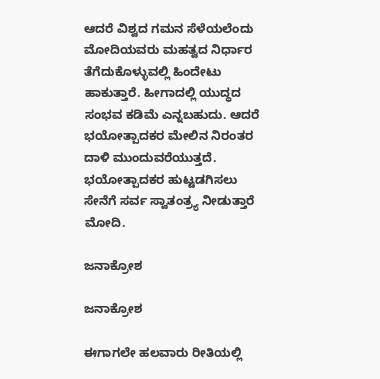ಆದರೆ ವಿಶ್ವದ ಗಮನ ಸೆಳೆಯಲೆಂದು ಮೋದಿಯವರು ಮಹತ್ವದ ನಿರ್ಧಾರ ತೆಗೆದುಕೊಳ್ಳುವಲ್ಲಿ ಹಿಂದೇಟು ಹಾಕುತ್ತಾರೆ. ಹೀಗಾದಲ್ಲಿ ಯುದ್ಧದ ಸಂಭವ ಕಡಿಮೆ ಎನ್ನಬಹುದು. ಆದರೆ ಭಯೋತ್ಪಾದಕರ ಮೇಲಿನ ನಿರಂತರ ದಾಳಿ ಮುಂದುವರೆಯುತ್ತದೆ. ಭಯೋತ್ಪಾದಕರ ಹುಟ್ಟಡಗಿಸಲು ಸೇನೆಗೆ ಸರ್ವ ಸ್ವಾತಂತ್ರ್ಯ ನೀಡುತ್ತಾರೆ ಮೋದಿ.

ಜನಾಕ್ರೋಶ

ಜನಾಕ್ರೋಶ

ಈಗಾಗಲೇ ಹಲವಾರು ರೀತಿಯಲ್ಲಿ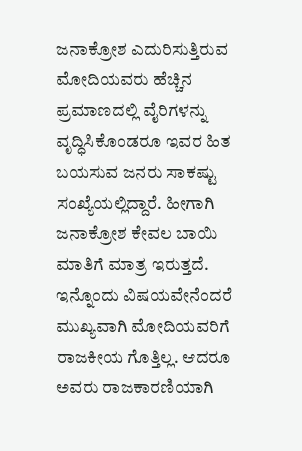ಜನಾಕ್ರೋಶ ಎದುರಿಸುತ್ತಿರುವ ಮೋದಿಯವರು ಹೆಚ್ಚಿನ ಪ್ರಮಾಣದಲ್ಲಿ ವೈರಿಗಳನ್ನು ವೃದ್ಧಿಸಿಕೊಂಡರೂ ಇವರ ಹಿತ ಬಯಸುವ ಜನರು ಸಾಕಷ್ಟು ಸಂಖ್ಯೆಯಲ್ಲಿದ್ದಾರೆ. ಹೀಗಾಗಿ ಜನಾಕ್ರೋಶ ಕೇವಲ ಬಾಯಿ ಮಾತಿಗೆ ಮಾತ್ರ ಇರುತ್ತದೆ. ಇನ್ನೊಂದು ವಿಷಯವೇನೆಂದರೆ ಮುಖ್ಯವಾಗಿ ಮೋದಿಯವರಿಗೆ ರಾಜಕೀಯ ಗೊತ್ತಿಲ್ಲ. ಆದರೂ ಅವರು ರಾಜಕಾರಣಿಯಾಗಿ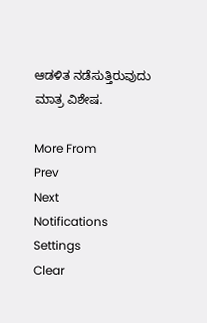ಆಡಳಿತ ನಡೆಸುತ್ತಿರುವುದು ಮಾತ್ರ ವಿಶೇಷ.

More From
Prev
Next
Notifications
Settings
Clear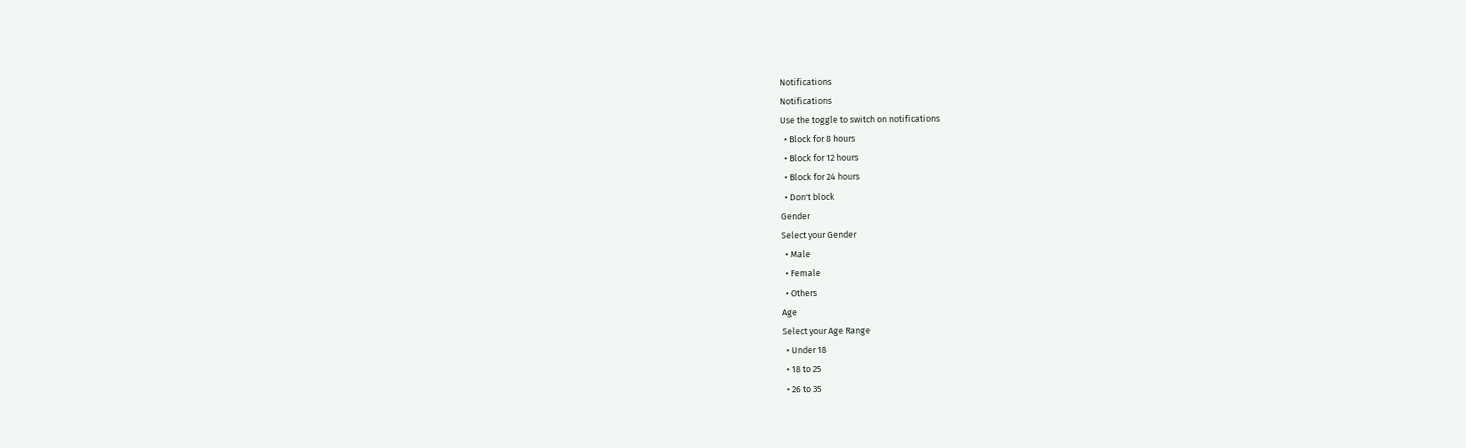Notifications
Notifications
Use the toggle to switch on notifications
  • Block for 8 hours
  • Block for 12 hours
  • Block for 24 hours
  • Don't block
Gender
Select your Gender
  • Male
  • Female
  • Others
Age
Select your Age Range
  • Under 18
  • 18 to 25
  • 26 to 35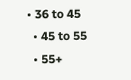• 36 to 45
  • 45 to 55
  • 55+